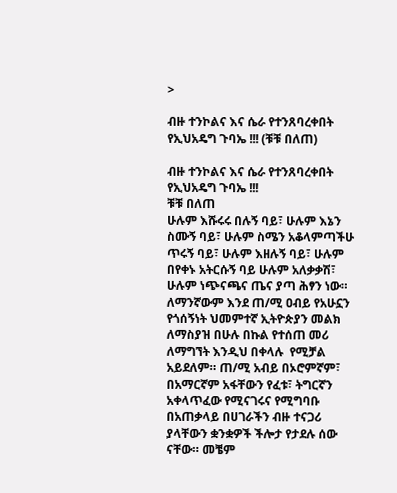>

ብዙ ተንኮልና እና ሴራ የተንጸባረቀበት የኢህአዴግ ጉባኤ !!! (ቹቹ በለጠ)

ብዙ ተንኮልና እና ሴራ የተንጸባረቀበት የኢህአዴግ ጉባኤ !!!
ቹቹ በለጠ
ሁሉም እሹሩሩ በሉኝ ባይ፣ ሁሉም እኔን ስሙኝ ባይ፣ ሁሉም ስሜን አቆላምጣችሁ ጥሩኝ ባይ፣ ሁሉም እዘሉኝ ባይ፣ ሁሉም በየቀኑ አትርሱኝ ባይ ሁሉም አለቃቃሽ፣ ሁሉም ነጭናጫና ጤና ያጣ ሕፃን ነው።
ለማንኛውም እንደ ጠ/ሚ ዐብይ የአሁኗን የጎሰኝነት ህመምተኛ ኢትዮጵያን መልክ ለማስያዝ በሁሉ በኩል የተሰጠ መሪ ለማግኘት እንዲህ በቀላሉ  የሚቻል አይደለም። ጠ/ሚ አብይ በኦሮምኛም፣ በአማርኛም አፋቸውን የፈቱ፣ ትግርኛን አቀላጥፈው የሚናገሩና የሚግባቡ በአጠቃላይ በሀገራችን ብዙ ተናጋሪ ያላቸውን ቋንቋዎች ችሎታ የታደሉ ሰው ናቸው። መቼም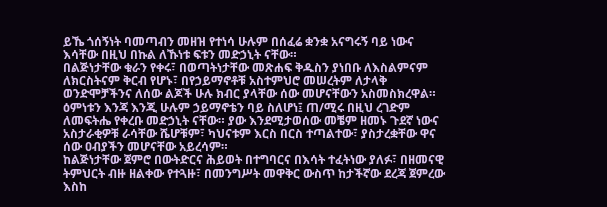ይኼ ጎሰኝነት ባመጣብን መዘዝ የተነሳ ሁሉም በሰፈሬ ቋንቋ አናግሩኝ ባይ ነውና እሳቸው በዚህ በኩል ለኹነቱ ፍቱን መድኃኒት ናቸው።
በልጅነታቸው ቁራን የቀሩ፣ በወጣትነታቸው መጽሐፍ ቅዱስን ያነበቡ ለእስልምናም ለክርስትናም ቅርብ የሆኑ፣ በየኃይማኖቶቹ አስተምህሮ መሠረትም ለታላቅ ወንድሞቻችንና ለሰው ልጆች ሁሉ ክብር ያላቸው ሰው መሆናቸውን አስመስክረዋል። ዕምነቱን እንጃ እንጂ ሁሉም ኃይማኖቴን ባይ ስለሆነ፤ ጠ/ሚሩ በዚህ ረገድም ለመፍትሔ የቀረቡ መድኃኒት ናቸው። ያው እንደሚታወሰው መቼም ዘመኑ ጉደኛ ነውና አስታራቂዎቹ ራሳቸው ሼሆቹም፣ ካህናቱም እርስ በርስ ተጣልተው፣ ያስታረቋቸው ዋና ሰው ዐብያችን መሆናቸው አይረሳም።
ከልጅነታቸው ጀምሮ በውትድርና ሕይወት በተግባርና በእሳት ተፈትነው ያለፉ፣ በዘመናዊ ትምህርት ብዙ ዘልቀው የተጓዙ፣ በመንግሥት መዋቅር ውስጥ ከታችኛው ደረጃ ጀምረው እስከ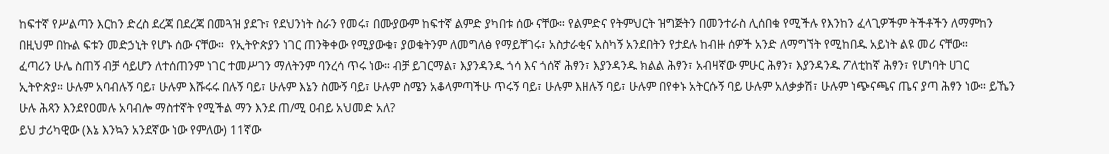ከፍተኛ የሥልጣን እርከን ድረስ ደረጃ በደረጃ በመጓዝ ያደጉ፣ የደህንነት ስራን የመሩ፣ በሙያውም ከፍተኛ ልምድ ያካበቱ ሰው ናቸው። የልምድና የትምህርት ዝግጅትን በመንተራስ ሊሰበቁ የሚችሉ የእንከን ፈላጊዎችም ትችቶችን ለማምከን በዚህም በኩል ፍቱን መድኃኒት የሆኑ ሰው ናቸው።  የኢትዮጵያን ነገር ጠንቅቀው የሚያውቁ፣ ያወቁትንም ለመግለፅ የማይቸገሩ፣ አስታራቂና አስካኝ አንደበትን የታደሉ ከብዙ ሰዎች አንድ ለማግኘት የሚከበዱ አይነት ልዩ መሪ ናቸው።
ፈጣሪን ሁሌ ስጠኝ ብቻ ሳይሆን ለተሰጠንም ነገር ተመሥገን ማለትንም ባንረሳ ጥሩ ነው። ብቻ ይገርማል፣ እያንዳንዱ ጎሳ እና ጎሰኛ ሕፃን፣ እያንዳንዱ ክልል ሕፃን፣ አብዛኛው ምሁር ሕፃን፣ እያንዳንዱ ፖለቲከኛ ሕፃን፣ የሆነባት ሀገር ኢትዮጵያ። ሁሉም አባብሉኝ ባይ፣ ሁሉም እሹሩሩ በሉኝ ባይ፣ ሁሉም እኔን ስሙኝ ባይ፣ ሁሉም ስሜን አቆላምጣችሁ ጥሩኝ ባይ፣ ሁሉም እዘሉኝ ባይ፣ ሁሉም በየቀኑ አትርሱኝ ባይ ሁሉም አለቃቃሽ፣ ሁሉም ነጭናጫና ጤና ያጣ ሕፃን ነው። ይኼን ሁሉ ሕጻን እንደየዐመሉ አባብሎ ማስተኛት የሚችል ማን እንደ ጠ/ሚ ዐብይ አህመድ አለ?
ይህ ታሪካዊው (እኔ እንኳን አንደኛው ነው የምለው) 11ኛው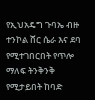የኢህአዴግ ጉባኤ ብዙ ተንኮል ሸር ሴራ እና ደባ የሚተገበርበት የጥሎ ማለፍ ትንቅንቅ የሚታይበት ከባድ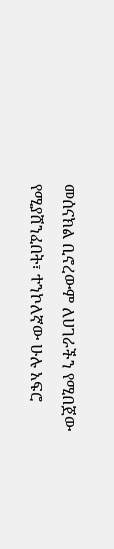መሰናክል ቢኖረውም ለሀገራችን የሚበጀው የሚያሸንፈበት፣ ተንኮለኛው ሁሉ አፍሮ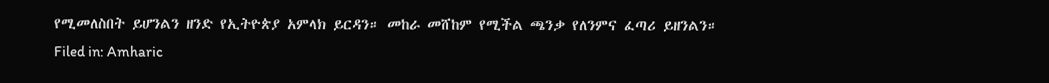የሚመለስበት ይሆንልን ዘንድ የኢትዮጵያ አምላክ ይርዳን። መከራ መሸከም የሚችል ጫንቃ የለንምና ፈጣሪ ይዘንልን።
Filed in: Amharic